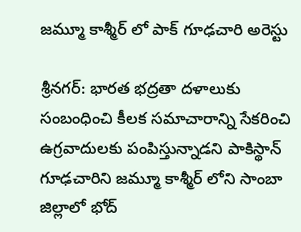జమ్మూ కాశ్మీర్ లో పాక్ గూఢచారి అరెస్టు

శ్రీనగర్: భారత భద్రతా దళాలుకు సంబంధించి కీలక సమాచారాన్ని సేకరించి ఉగ్రవాదులకు పంపిస్తున్నాడని పాకిస్థాన్ గూఢచారిని జమ్మూ కాశ్మీర్ లోని సాంబా జిల్లాలో భోద్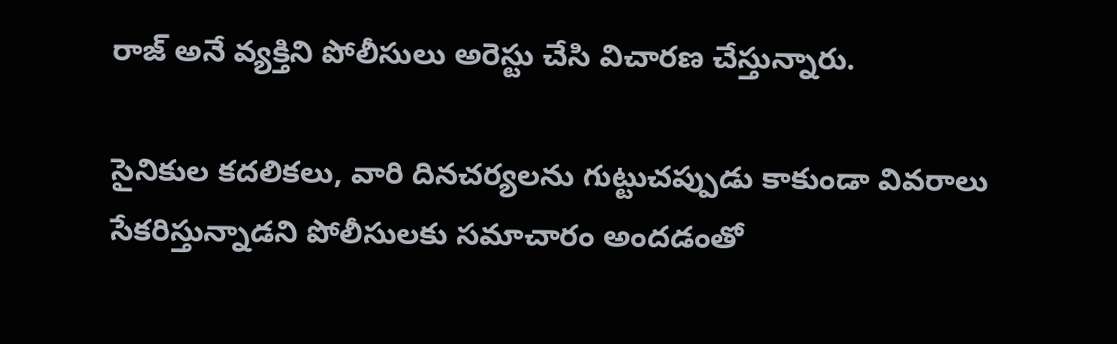రాజ్ అనే వ్యక్తిని పోలీసులు అరెస్టు చేసి విచారణ చేస్తున్నారు.

సైనికుల కదలికలు, వారి దినచర్యలను గుట్టుచప్పుడు కాకుండా వివరాలు సేకరిస్తున్నాడని పోలీసులకు సమాచారం అందడంతో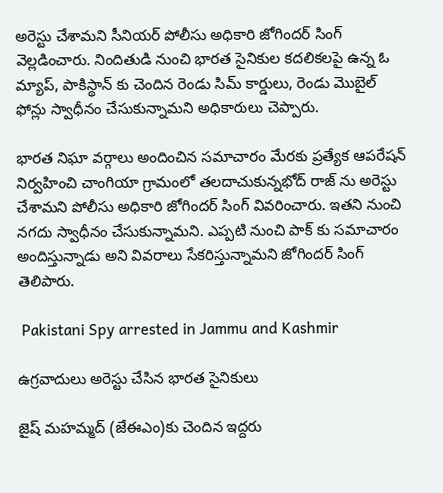అరెస్టు చేశామని సీనియర్ పోలీసు అధికారి జోగిందర్ సింగ్ వెల్లడించారు. నిందితుడి నుంచి భారత సైనికుల కదలికలపై ఉన్న ఓ మ్యాప్, పాకిస్థాన్ కు చెందిన రెండు సిమ్ కార్డులు, రెండు మొబైల్ ఫోన్లు స్వాధీనం చేసుకున్నామని అధికారులు చెప్పారు.

భారత నిఘా వర్గాలు అందించిన సమాచారం మేరకు ప్రత్యేక ఆపరేషన్ నిర్వహించి చాంగియా గ్రామంలో తలదాచుకున్నభోద్ రాజ్ ను అరెస్టు చేశామని పోలీసు అధికారి జోగిందర్ సింగ్ వివరించారు. ఇతని నుంచి నగదు స్వాధీనం చేసుకున్నామని. ఎప్పటి నుంచి పాక్ కు సమాచారం అందిస్తున్నాడు అని వివరాలు సేకరిస్తున్నామని జోగిందర్ సింగ్ తెలిపారు.

 Pakistani Spy arrested in Jammu and Kashmir

ఉగ్రవాదులు అరెస్టు చేసిన భారత సైనికులు

జైష్ మహమ్మద్ (జేఈఎం)కు చెందిన ఇద్దరు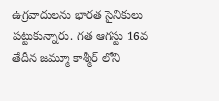ఉగ్రవాదులను భారత సైనికులు పట్టుకున్నారు. గత ఆగస్టు 16వ తేదీన జమ్మూ కాశ్మీర్ లోని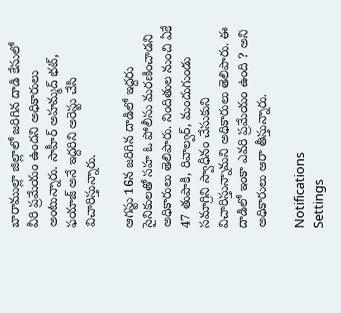బారాముల్లా జిల్లాలో జరిగిన దాడి కేసులో వీరి ప్రమేయం ఉందని అధికారులు అంటున్నారు. సాహీర్ అహమ్మద్ భట్, ఫయాజ్ అనే ఇద్దరిని అరెస్టు చేసి విచారిస్తున్నారు.

ఆగస్టు 16న జరిగిన దాడిలో ఇద్దరు సైనికులతో సహ ఓ పోలీసు మరణించాడని అధికారులు తెలిపారు. నిందితుల నుంచి ఏకే 47 తుపాకి, రివాల్వర్, మందుగుండు సమాగ్రిని స్వాధీనం చేసుకుని విచారిస్తున్నామని అధికారులు తెలిపారు. ఈ దాడిలో ఇంకా ఎవరి ప్రమేయం ఉంది ? అని అధికారులు ఆరా తీస్తున్నారు.

Notifications
Settings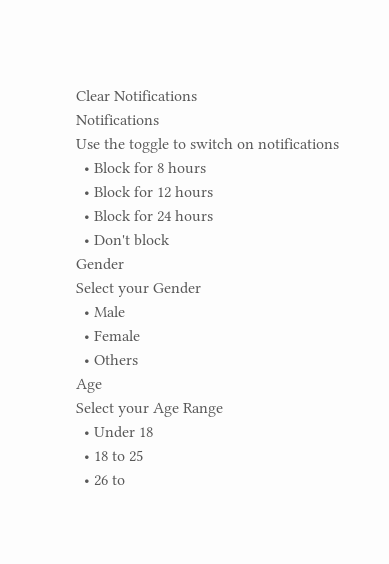Clear Notifications
Notifications
Use the toggle to switch on notifications
  • Block for 8 hours
  • Block for 12 hours
  • Block for 24 hours
  • Don't block
Gender
Select your Gender
  • Male
  • Female
  • Others
Age
Select your Age Range
  • Under 18
  • 18 to 25
  • 26 to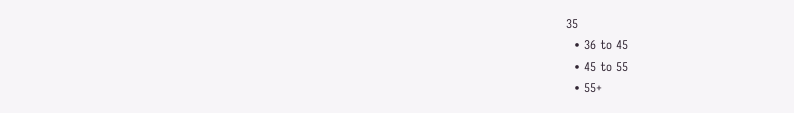35
  • 36 to 45
  • 45 to 55
  • 55+